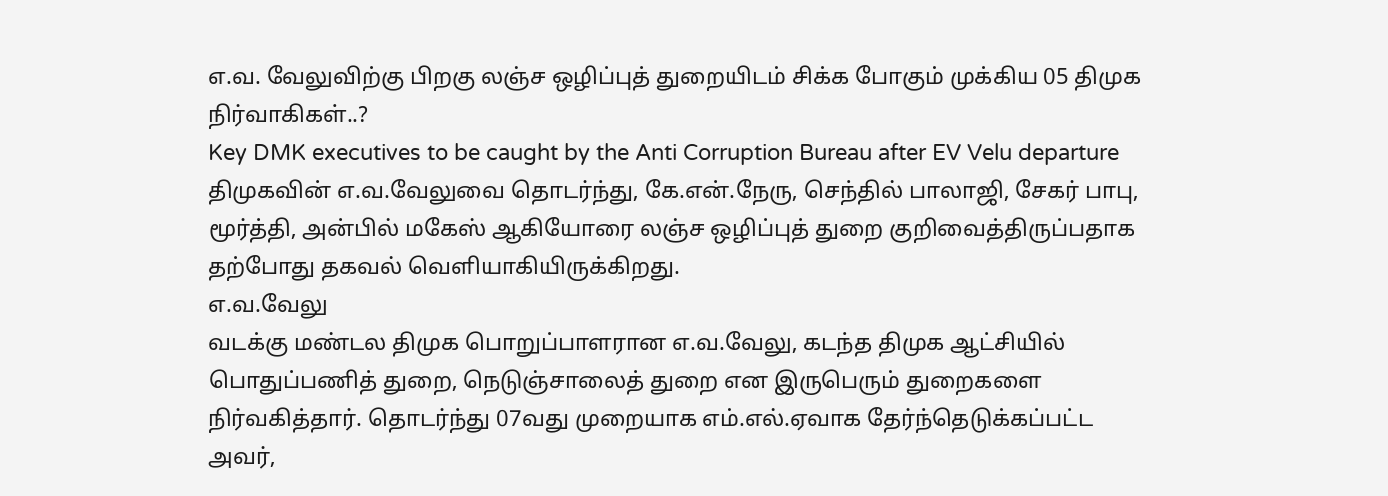எ.வ. வேலுவிற்கு பிறகு லஞ்ச ஒழிப்புத் துறையிடம் சிக்க போகும் முக்கிய 05 திமுக நிர்வாகிகள்..?
Key DMK executives to be caught by the Anti Corruption Bureau after EV Velu departure
திமுகவின் எ.வ.வேலுவை தொடர்ந்து, கே.என்.நேரு, செந்தில் பாலாஜி, சேகர் பாபு, மூர்த்தி, அன்பில் மகேஸ் ஆகியோரை லஞ்ச ஒழிப்புத் துறை குறிவைத்திருப்பதாக தற்போது தகவல் வெளியாகியிருக்கிறது.
எ.வ.வேலு
வடக்கு மண்டல திமுக பொறுப்பாளரான எ.வ.வேலு, கடந்த திமுக ஆட்சியில் பொதுப்பணித் துறை, நெடுஞ்சாலைத் துறை என இருபெரும் துறைகளை நிர்வகித்தார். தொடர்ந்து 07வது முறையாக எம்.எல்.ஏவாக தேர்ந்தெடுக்கப்பட்ட அவர்,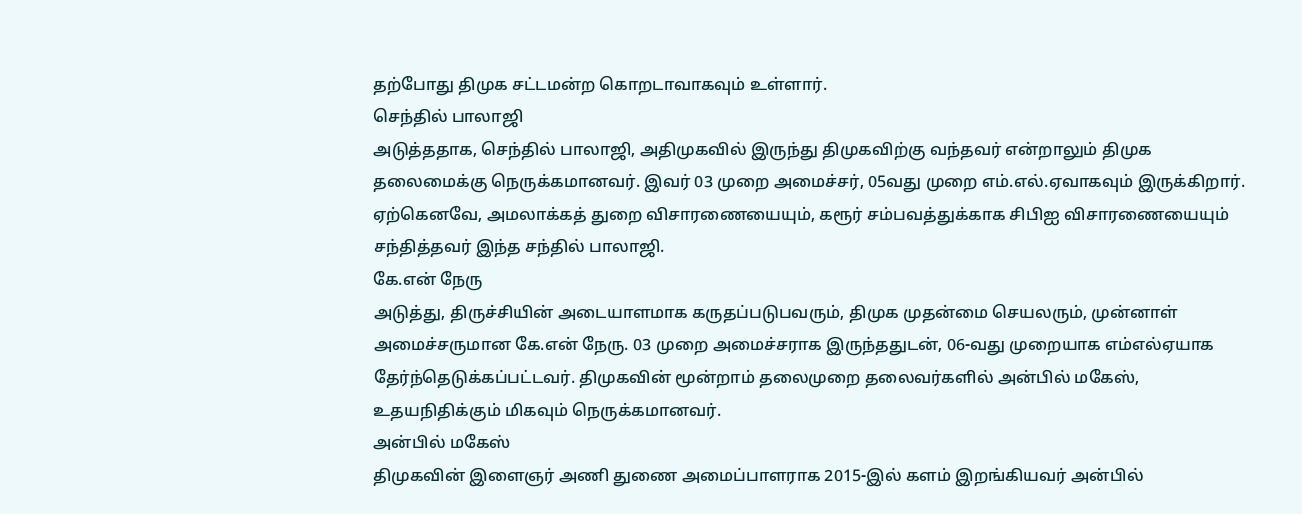தற்போது திமுக சட்டமன்ற கொறடாவாகவும் உள்ளார்.
செந்தில் பாலாஜி
அடுத்ததாக, செந்தில் பாலாஜி, அதிமுகவில் இருந்து திமுகவிற்கு வந்தவர் என்றாலும் திமுக தலைமைக்கு நெருக்கமானவர். இவர் 03 முறை அமைச்சர், 05வது முறை எம்.எல்.ஏவாகவும் இருக்கிறார். ஏற்கெனவே, அமலாக்கத் துறை விசாரணையையும், கரூர் சம்பவத்துக்காக சிபிஐ விசாரணையையும் சந்தித்தவர் இந்த சந்தில் பாலாஜி.
கே.என் நேரு
அடுத்து, திருச்சியின் அடையாளமாக கருதப்படுபவரும், திமுக முதன்மை செயலரும், முன்னாள் அமைச்சருமான கே.என் நேரு. 03 முறை அமைச்சராக இருந்ததுடன், 06-வது முறையாக எம்எல்ஏயாக தேர்ந்தெடுக்கப்பட்டவர். திமுகவின் மூன்றாம் தலைமுறை தலைவர்களில் அன்பில் மகேஸ், உதயநிதிக்கும் மிகவும் நெருக்கமானவர்.
அன்பில் மகேஸ்
திமுகவின் இளைஞர் அணி துணை அமைப்பாளராக 2015-இல் களம் இறங்கியவர் அன்பில்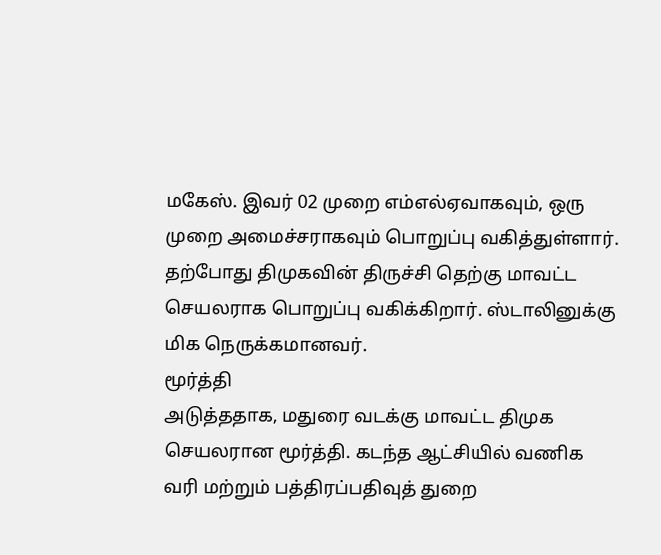மகேஸ். இவர் 02 முறை எம்எல்ஏவாகவும், ஒரு முறை அமைச்சராகவும் பொறுப்பு வகித்துள்ளார். தற்போது திமுகவின் திருச்சி தெற்கு மாவட்ட செயலராக பொறுப்பு வகிக்கிறார். ஸ்டாலினுக்கு மிக நெருக்கமானவர்.
மூர்த்தி
அடுத்ததாக, மதுரை வடக்கு மாவட்ட திமுக செயலரான மூர்த்தி. கடந்த ஆட்சியில் வணிக வரி மற்றும் பத்திரப்பதிவுத் துறை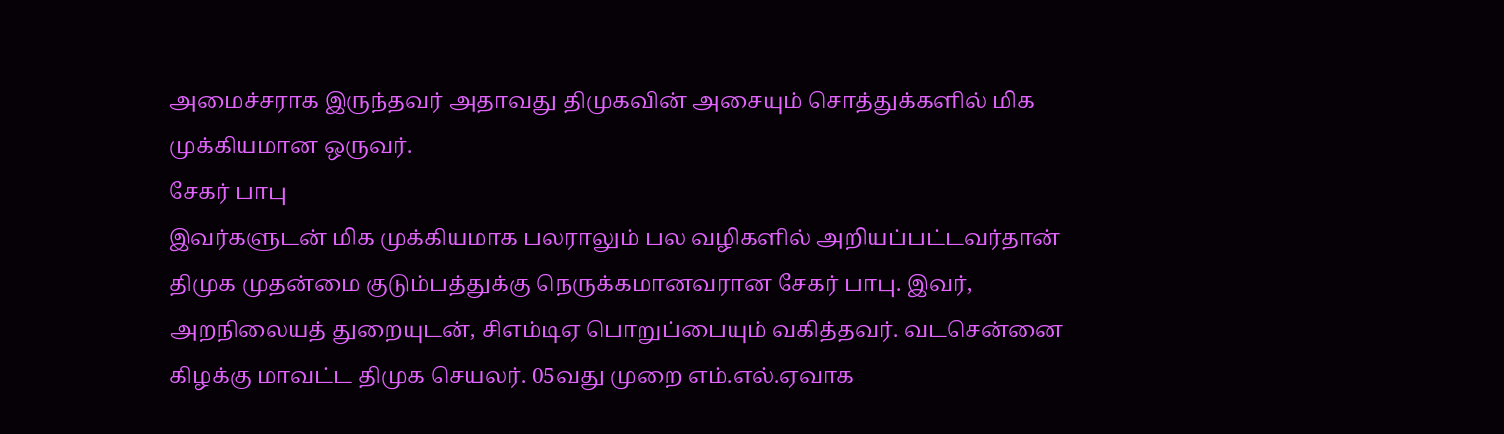அமைச்சராக இருந்தவர் அதாவது திமுகவின் அசையும் சொத்துக்களில் மிக முக்கியமான ஒருவர்.
சேகர் பாபு
இவர்களுடன் மிக முக்கியமாக பலராலும் பல வழிகளில் அறியப்பட்டவர்தான் திமுக முதன்மை குடும்பத்துக்கு நெருக்கமானவரான சேகர் பாபு. இவர், அறநிலையத் துறையுடன், சிஎம்டிஏ பொறுப்பையும் வகித்தவர். வடசென்னை கிழக்கு மாவட்ட திமுக செயலர். 05வது முறை எம்.எல்.ஏவாக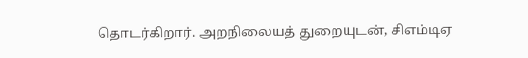தொடர்கிறார். அறநிலையத் துறையுடன், சிஎம்டிஏ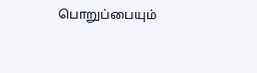பொறுப்பையும்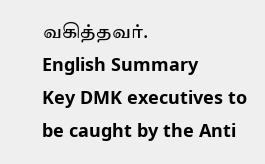வகித்தவர்.
English Summary
Key DMK executives to be caught by the Anti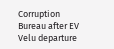Corruption Bureau after EV Velu departure